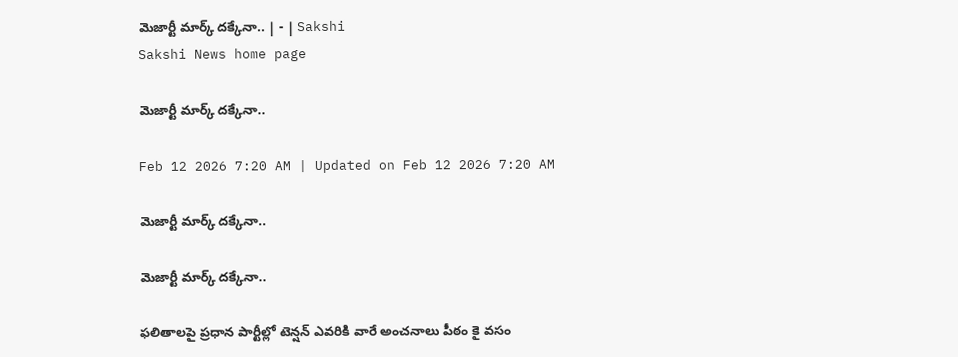మెజార్టీ మార్క్‌ దక్కేనా.. | - | Sakshi
Sakshi News home page

మెజార్టీ మార్క్‌ దక్కేనా..

Feb 12 2026 7:20 AM | Updated on Feb 12 2026 7:20 AM

మెజార్టీ మార్క్‌ దక్కేనా..

మెజార్టీ మార్క్‌ దక్కేనా..

ఫలితాలపై ప్రధాన పార్టీల్లో టెన్షన్‌ ఎవరికి వారే అంచనాలు పీఠం కై వసం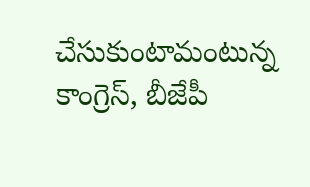చేసుకుంటామంటున్న కాంగ్రెస్‌, బీజేపీ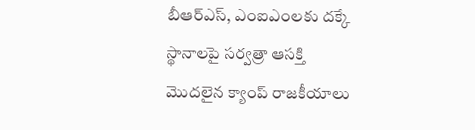బీఆర్‌ఎస్‌, ఎంఐఎంలకు దక్కే స్థానాలపై సర్వత్రా ఆసక్తి మొదలైన క్యాంప్‌ రాజకీయాలు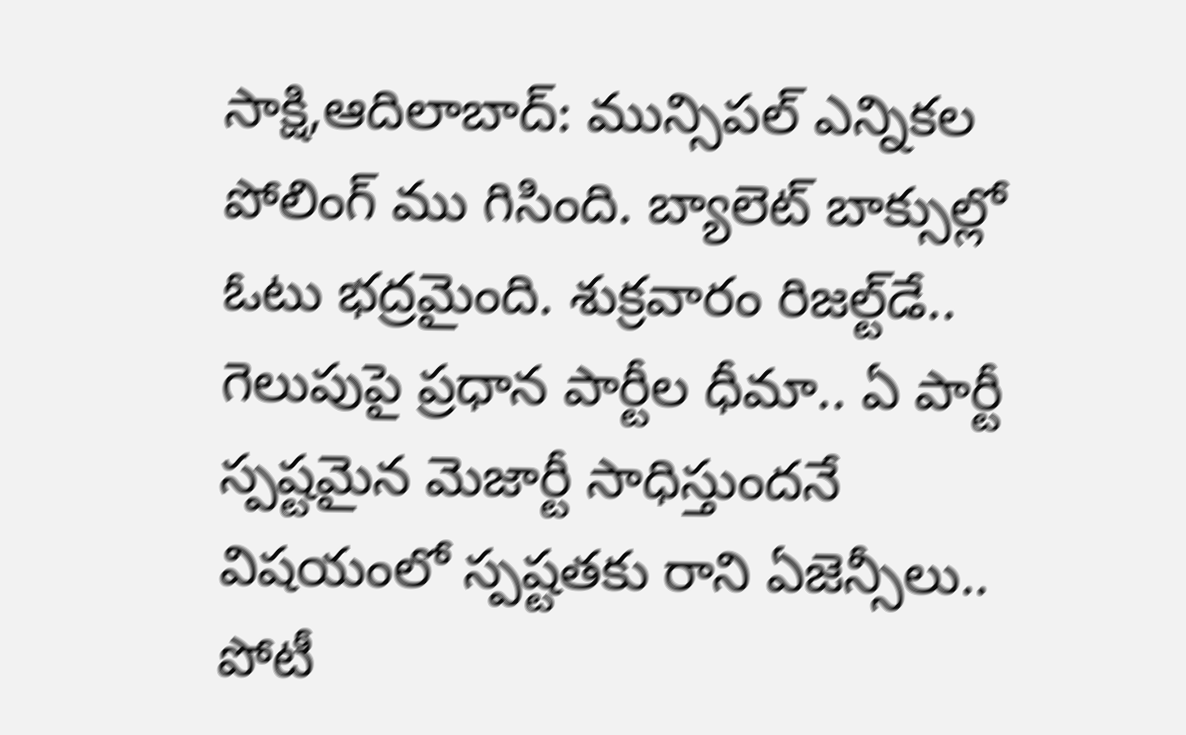సాక్షి,ఆదిలాబాద్‌: మున్సిపల్‌ ఎన్నికల పోలింగ్‌ ము గిసింది. బ్యాలెట్‌ బాక్సుల్లో ఓటు భద్రమైంది. శుక్రవారం రిజల్ట్‌డే.. గెలుపుపై ప్రధాన పార్టీల ధీమా.. ఏ పార్టీ స్పష్టమైన మెజార్టీ సాధిస్తుందనే విషయంలో స్పష్టతకు రాని ఏజెన్సీలు.. పోటీ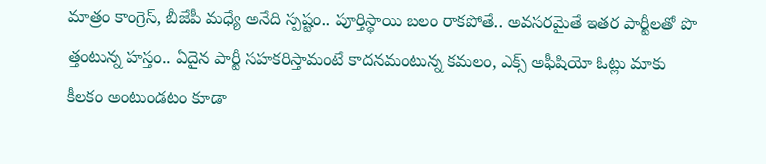మాత్రం కాంగ్రెస్‌, బీజేపీ మధ్యే అనేది స్పష్టం.. పూర్తిస్థాయి బలం రాకపోతే.. అవసరమైతే ఇతర పార్టీలతో పొ త్తంటున్న హస్తం.. ఏదైన పార్టీ సహకరిస్తామంటే కాదనమంటున్న కమలం, ఎక్స్‌ అఫీషియో ఓట్లు మాకు కీలకం అంటుండటం కూడా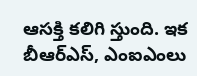ఆసక్తి కలిగి స్తుంది. ఇక బీఆర్‌ఎస్‌, ఎంఐఎంలు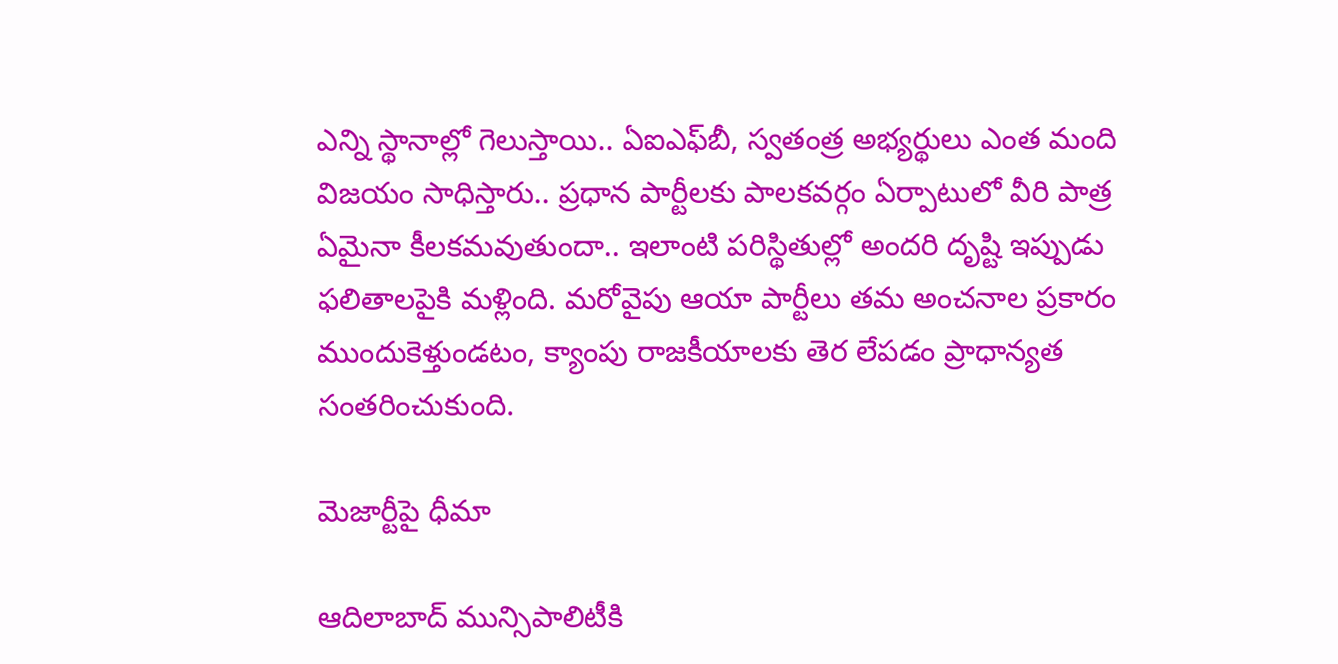ఎన్ని స్థానాల్లో గెలుస్తాయి.. ఏఐఎఫ్‌బీ, స్వతంత్ర అభ్యర్థులు ఎంత మంది విజయం సాధిస్తారు.. ప్రధాన పార్టీలకు పాలకవర్గం ఏర్పాటులో వీరి పాత్ర ఏమైనా కీలకమవుతుందా.. ఇలాంటి పరిస్థితుల్లో అందరి దృష్టి ఇప్పుడు ఫలితాలపైకి మళ్లింది. మరోవైపు ఆయా పార్టీలు తమ అంచనాల ప్రకారం ముందుకెళ్తుండటం, క్యాంపు రాజకీయాలకు తెర లేపడం ప్రాధాన్యత సంతరించుకుంది.

మెజార్టీపై ధీమా

ఆదిలాబాద్‌ మున్సిపాలిటీకి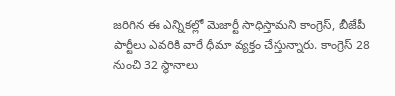జరిగిన ఈ ఎన్నికల్లో మెజార్టీ సాధిస్తామని కాంగ్రెస్‌, బీజేపీ పార్టీలు ఎవరికి వారే ధీమా వ్యక్తం చేస్తున్నారు. కాంగ్రెస్‌ 28 నుంచి 32 స్థానాలు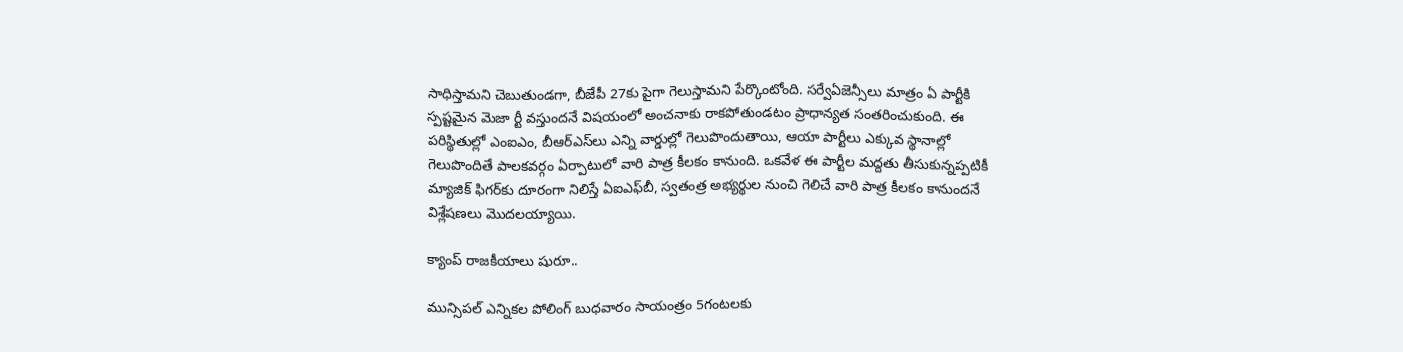సాధిస్తామని చెబుతుండగా, బీజేపీ 27కు పైగా గెలుస్తామని పేర్కొంటోంది. సర్వేఏజెన్సీలు మాత్రం ఏ పార్టీకి స్పష్టమైన మెజా ర్టీ వస్తుందనే విషయంలో అంచనాకు రాకపోతుండటం ప్రాధాన్యత సంతరించుకుంది. ఈ పరిస్థితుల్లో ఎంఐఎం, బీఆర్‌ఎస్‌లు ఎన్ని వార్డుల్లో గెలుపొందుతాయి, ఆయా పార్టీలు ఎక్కువ స్థానాల్లో గెలుపొందితే పాలకవర్గం ఏర్పాటులో వారి పాత్ర కీలకం కానుంది. ఒకవేళ ఈ పార్టీల మద్దతు తీసుకున్నప్పటికీ మ్యాజిక్‌ ఫిగర్‌కు దూరంగా నిలిస్తే ఏఐఎఫ్‌బీ, స్వతంత్ర అభ్యర్థుల నుంచి గెలిచే వారి పాత్ర కీలకం కానుందనే విశ్లేషణలు మొదలయ్యాయి.

క్యాంప్‌ రాజకీయాలు షురూ..

మున్సిపల్‌ ఎన్నికల పోలింగ్‌ బుధవారం సాయంత్రం 5గంటలకు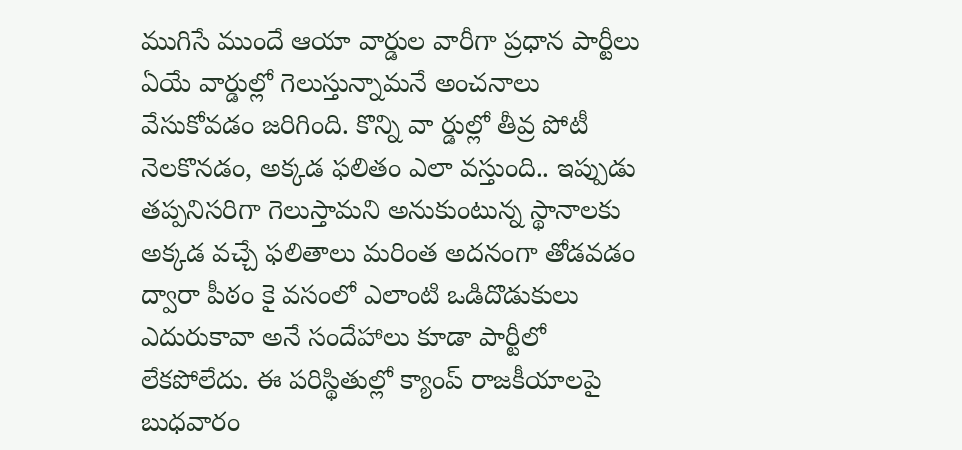ముగిసే ముందే ఆయా వార్డుల వారీగా ప్రధాన పార్టీలు ఏయే వార్డుల్లో గెలుస్తున్నామనే అంచనాలు వేసుకోవడం జరిగింది. కొన్ని వా ర్డుల్లో తీవ్ర పోటీ నెలకొనడం, అక్కడ ఫలితం ఎలా వస్తుంది.. ఇప్పుడు తప్పనిసరిగా గెలుస్తామని అనుకుంటున్న స్థానాలకు అక్కడ వచ్చే ఫలితాలు మరింత అదనంగా తోడవడం ద్వారా పీఠం కై వసంలో ఎలాంటి ఒడిదొడుకులు ఎదురుకావా అనే సందేహాలు కూడా పార్టీలో లేకపోలేదు. ఈ పరిస్థితుల్లో క్యాంప్‌ రాజకీయాలపై బుధవారం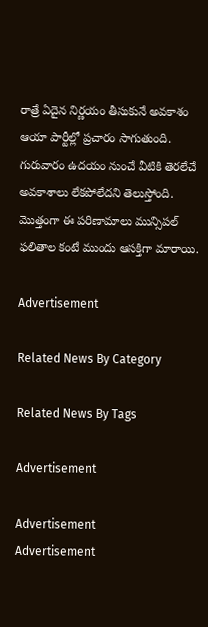రాత్రే ఏదైన నిర్ణయం తీసుకునే అవకాశం ఆయా పార్టీల్లో ప్రచారం సాగుతుంది. గురువారం ఉదయం నుంచే వీటికి తెరలేచే అవకాశాలు లేకపోలేదని తెలుస్తోంది. మొత్తంగా ఈ పరిణామాలు మున్సిపల్‌ ఫలితాల కంటే ముందు ఆసక్తిగా మారాయి.

Advertisement

Related News By Category

Related News By Tags

Advertisement

Advertisement
Advertisement